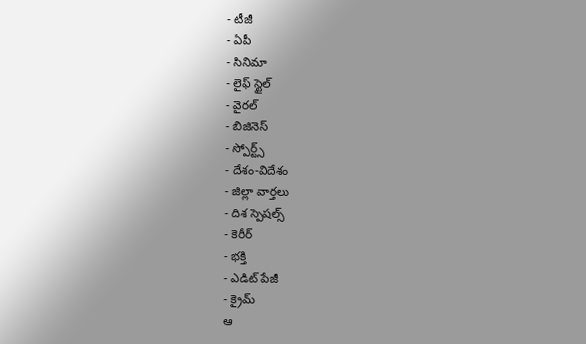- టీజీ
- ఏపీ
- సినిమా
- లైఫ్ స్టైల్
- వైరల్
- బిజినెస్
- స్పోర్ట్స్
- దేశం-విదేశం
- జిల్లా వార్తలు
- దిశ స్పెషల్స్
- కెరీర్
- భక్తి
- ఎడిట్ పేజీ
- క్రైమ్
ఆ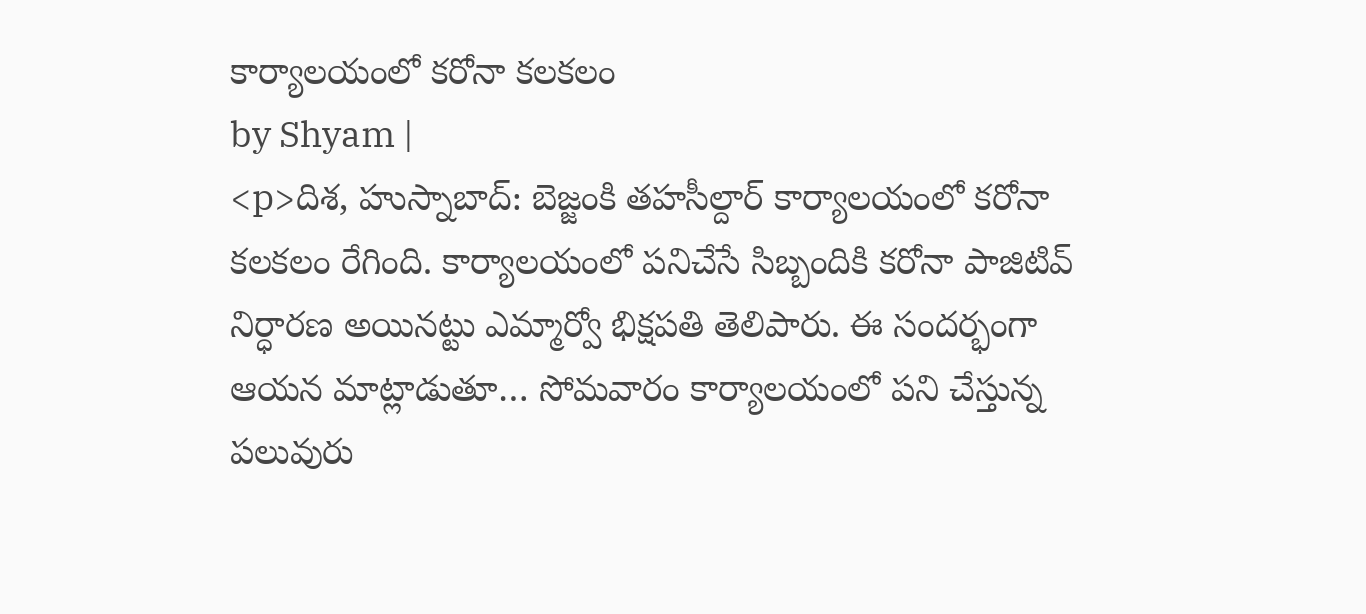కార్యాలయంలో కరోనా కలకలం
by Shyam |
<p>దిశ, హుస్నాబాద్: బెజ్జంకి తహసీల్దార్ కార్యాలయంలో కరోనా కలకలం రేగింది. కార్యాలయంలో పనిచేసే సిబ్బందికి కరోనా పాజిటివ్ నిర్ధారణ అయినట్టు ఎమ్మార్వో భిక్షపతి తెలిపారు. ఈ సందర్భంగా ఆయన మాట్లాడుతూ… సోమవారం కార్యాలయంలో పని చేస్తున్న పలువురు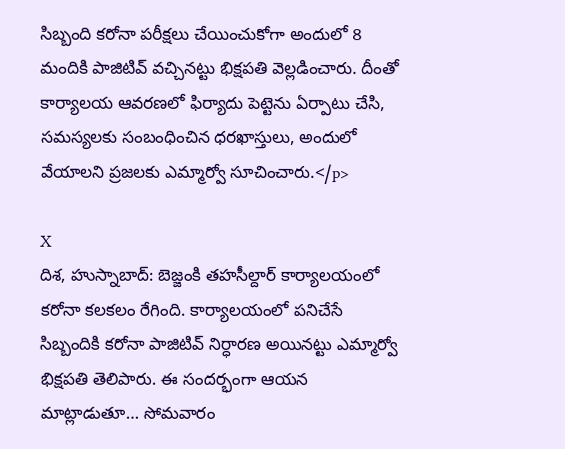సిబ్బంది కరోనా పరీక్షలు చేయించుకోగా అందులో 8 మందికి పాజిటివ్ వచ్చినట్టు భిక్షపతి వెల్లడించారు. దీంతో కార్యాలయ ఆవరణలో ఫిర్యాదు పెట్టెను ఏర్పాటు చేసి, సమస్యలకు సంబంధించిన ధరఖాస్తులు, అందులో వేయాలని ప్రజలకు ఎమ్మార్వో సూచించారు.</p>

X
దిశ, హుస్నాబాద్: బెజ్జంకి తహసీల్దార్ కార్యాలయంలో కరోనా కలకలం రేగింది. కార్యాలయంలో పనిచేసే సిబ్బందికి కరోనా పాజిటివ్ నిర్ధారణ అయినట్టు ఎమ్మార్వో భిక్షపతి తెలిపారు. ఈ సందర్భంగా ఆయన మాట్లాడుతూ… సోమవారం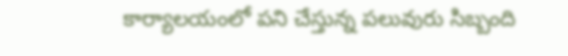కార్యాలయంలో పని చేస్తున్న పలువురు సిబ్బంది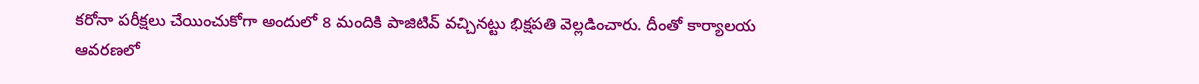కరోనా పరీక్షలు చేయించుకోగా అందులో 8 మందికి పాజిటివ్ వచ్చినట్టు భిక్షపతి వెల్లడించారు. దీంతో కార్యాలయ ఆవరణలో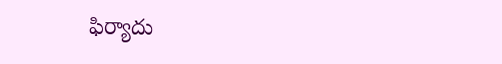ఫిర్యాదు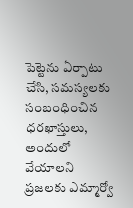పెట్టెను ఏర్పాటు చేసి, సమస్యలకు సంబంధించిన ధరఖాస్తులు, అందులో వేయాలని ప్రజలకు ఎమ్మార్వో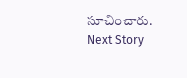సూచించారు.
Next Story